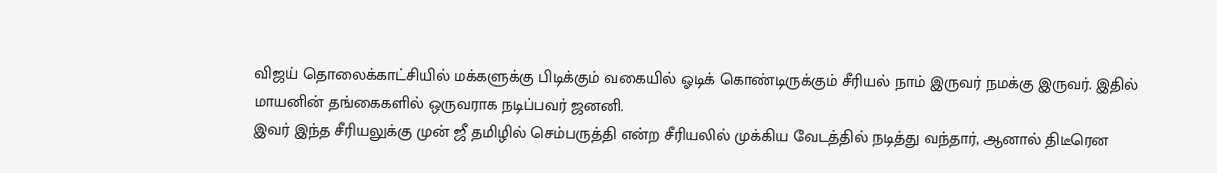விஜய் தொலைக்காட்சியில் மக்களுக்கு பிடிக்கும் வகையில் ஓடிக் கொண்டிருக்கும் சீரியல் நாம் இருவர் நமக்கு இருவர். இதில் மாயனின் தங்கைகளில் ஒருவராக நடிப்பவர் ஜனனி.
இவர் இந்த சீரியலுக்கு முன் ஜீ தமிழில் செம்பருத்தி என்ற சீரியலில் முக்கிய வேடத்தில் நடித்து வந்தார், ஆனால் திடீரென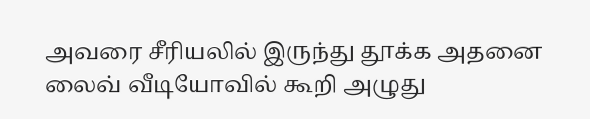அவரை சீரியலில் இருந்து தூக்க அதனை லைவ் வீடியோவில் கூறி அழுது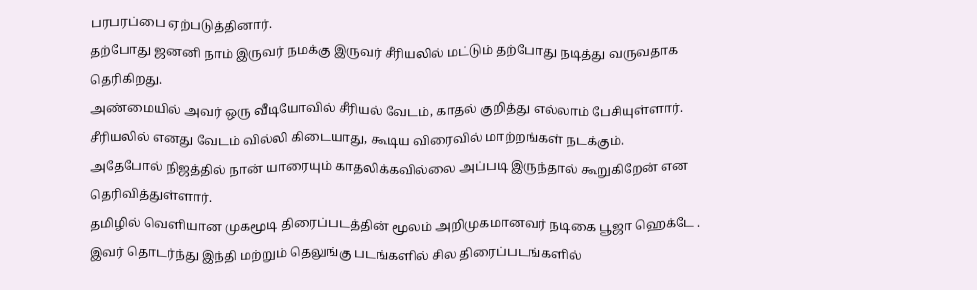பரபரப்பை ஏற்படுத்தினார்.
தற்போது ஜனனி நாம் இருவர் நமக்கு இருவர் சீரியலில் மட்டும் தற்போது நடித்து வருவதாக தெரிகிறது.
அண்மையில் அவர் ஒரு வீடியோவில் சீரியல் வேடம், காதல் குறித்து எல்லாம் பேசியுள்ளார். சீரியலில் எனது வேடம் வில்லி கிடையாது, கூடிய விரைவில் மாற்றங்கள் நடக்கும்.
அதேபோல் நிஜத்தில் நான் யாரையும் காதலிக்கவில்லை அப்படி இருந்தால் கூறுகிறேன் என தெரிவித்துள்ளார்.
தமிழில் வெளியான முகமூடி திரைப்படத்தின் மூலம் அறிமுகமானவர் நடிகை பூஜா ஹெக்டே . இவர் தொடர்ந்து இந்தி மற்றும் தெலுங்கு படங்களில் சில திரைப்படங்களில்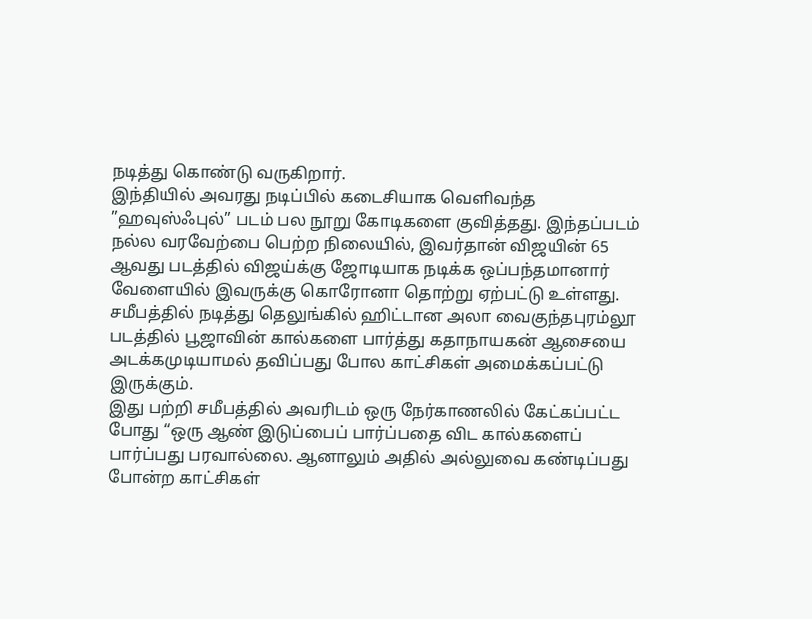நடித்து கொண்டு வருகிறார்.
இந்தியில் அவரது நடிப்பில் கடைசியாக வெளிவந்த ”ஹவுஸ்ஃபுல்” படம் பல நூறு கோடிகளை குவித்தது. இந்தப்படம் நல்ல வரவேற்பை பெற்ற நிலையில், இவர்தான் விஜயின் 65 ஆவது படத்தில் விஜய்க்கு ஜோடியாக நடிக்க ஒப்பந்தமானார் வேளையில் இவருக்கு கொரோனா தொற்று ஏற்பட்டு உள்ளது.
சமீபத்தில் நடித்து தெலுங்கில் ஹிட்டான அலா வைகுந்தபுரம்லூ படத்தில் பூஜாவின் கால்களை பார்த்து கதாநாயகன் ஆசையை அடக்கமுடியாமல் தவிப்பது போல காட்சிகள் அமைக்கப்பட்டு இருக்கும்.
இது பற்றி சமீபத்தில் அவரிடம் ஒரு நேர்காணலில் கேட்கப்பட்ட போது “ஒரு ஆண் இடுப்பைப் பார்ப்பதை விட கால்களைப் பார்ப்பது பரவால்லை. ஆனாலும் அதில் அல்லுவை கண்டிப்பது போன்ற காட்சிகள்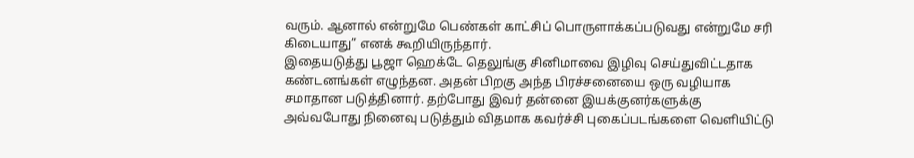வரும். ஆனால் என்றுமே பெண்கள் காட்சிப் பொருளாக்கப்படுவது என்றுமே சரி கிடையாது” எனக் கூறியிருந்தார்.
இதையடுத்து பூஜா ஹெக்டே தெலுங்கு சினிமாவை இழிவு செய்துவிட்டதாக கண்டனங்கள் எழுந்தன. அதன் பிறகு அந்த பிரச்சனையை ஒரு வழியாக சமாதான படுத்தினார். தற்போது இவர் தன்னை இயக்குனர்களுக்கு அவ்வபோது நினைவு படுத்தும் விதமாக கவர்ச்சி புகைப்படங்களை வெளியிட்டு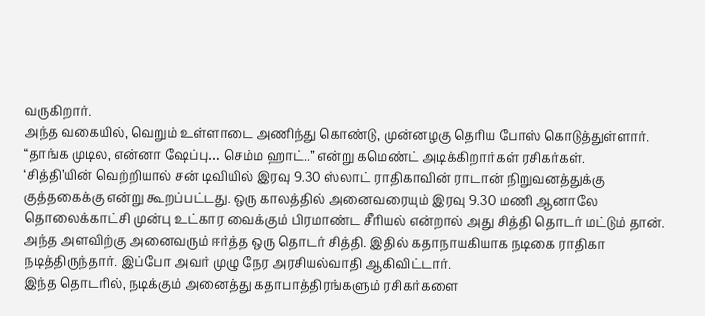வருகிறார்.
அந்த வகையில், வெறும் உள்ளாடை அணிந்து கொண்டு, முன்னழகு தெரிய போஸ் கொடுத்துள்ளார். “தாங்க முடில, என்னா ஷேப்பு… செம்ம ஹாட்..” என்று கமெண்ட் அடிக்கிறார்கள் ரசிகர்கள்.
‘சித்தி’யின் வெற்றியால் சன் டிவியில் இரவு 9.30 ஸ்லாட் ராதிகாவின் ராடான் நிறுவனத்துக்கு குத்தகைக்கு என்று கூறப்பட்டது. ஒரு காலத்தில் அனைவரையும் இரவு 9.30 மணி ஆனாலே தொலைக்காட்சி முன்பு உட்கார வைக்கும் பிரமாண்ட சீரியல் என்றால் அது சித்தி தொடர் மட்டும் தான்.
அந்த அளவிற்கு அனைவரும் ஈர்த்த ஒரு தொடர் சித்தி. இதில் கதாநாயகியாக நடிகை ராதிகா நடித்திருந்தார். இப்போ அவர் முழு நேர அரசியல்வாதி ஆகிவிட்டார்.
இந்த தொடரில், நடிக்கும் அனைத்து கதாபாத்திரங்களும் ரசிகர்களை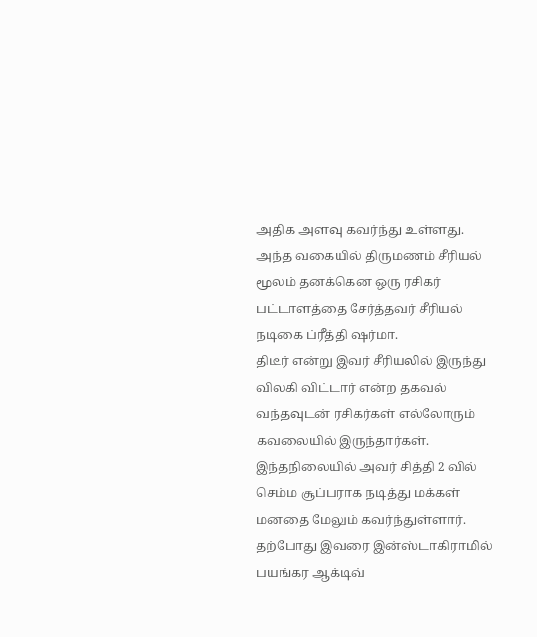அதிக அளவு கவர்ந்து உள்ளது. அந்த வகையில் திருமணம் சீரியல் மூலம் தனக்கென ஒரு ரசிகர் பட்டாளத்தை சேர்த்தவர் சீரியல் நடிகை ப்ரீத்தி ஷர்மா.
திடீர் என்று இவர் சீரியலில் இருந்து விலகி விட்டார் என்ற தகவல் வந்தவுடன் ரசிகர்கள் எல்லோரும் கவலையில் இருந்தார்கள். இந்தநிலையில் அவர் சித்தி 2 வில் செம்ம சூப்பராக நடித்து மக்கள் மனதை மேலும் கவர்ந்துள்ளார்.
தற்போது இவரை இன்ஸ்டாகிராமில் பயங்கர ஆக்டிவ்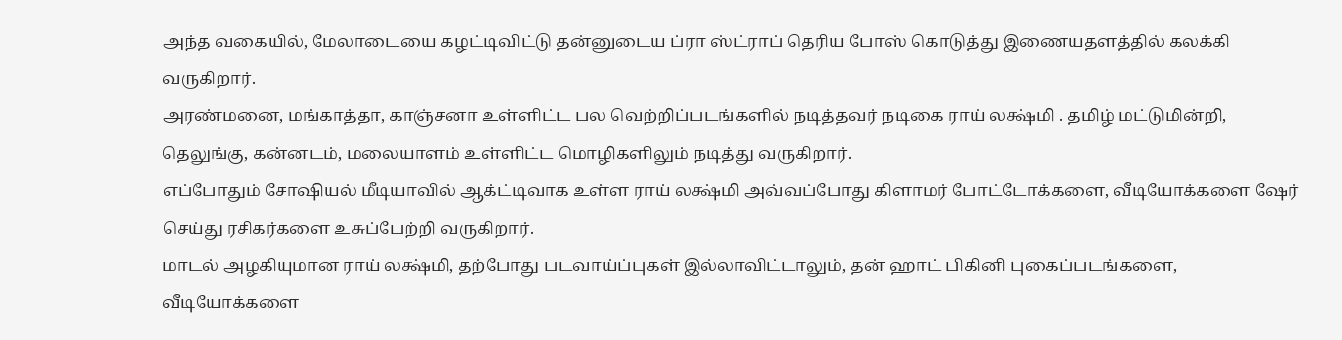அந்த வகையில், மேலாடையை கழட்டிவிட்டு தன்னுடைய ப்ரா ஸ்ட்ராப் தெரிய போஸ் கொடுத்து இணையதளத்தில் கலக்கி வருகிறார்.
அரண்மனை, மங்காத்தா, காஞ்சனா உள்ளிட்ட பல வெற்றிப்படங்களில் நடித்தவர் நடிகை ராய் லக்ஷ்மி . தமிழ் மட்டுமின்றி, தெலுங்கு, கன்னடம், மலையாளம் உள்ளிட்ட மொழிகளிலும் நடித்து வருகிறார்.
எப்போதும் சோஷியல் மீடியாவில் ஆக்ட்டிவாக உள்ள ராய் லக்ஷ்மி அவ்வப்போது கிளாமர் போட்டோக்களை, வீடியோக்களை ஷேர் செய்து ரசிகர்களை உசுப்பேற்றி வருகிறார்.
மாடல் அழகியுமான ராய் லக்ஷ்மி, தற்போது படவாய்ப்புகள் இல்லாவிட்டாலும், தன் ஹாட் பிகினி புகைப்படங்களை, வீடியோக்களை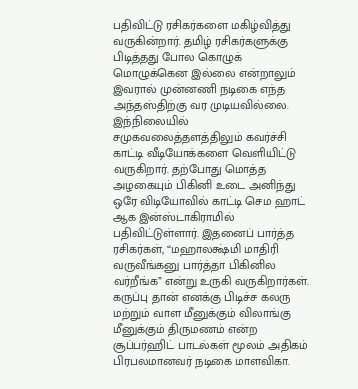பதிவிட்டு ரசிகர்களை மகிழ்வித்து வருகின்றார். தமிழ் ரசிகர்களுக்கு பிடித்தது போல கொழுக் மொழுக்கென இல்லை என்றாலும் இவரால் முன்னணி நடிகை எந்த அந்தஸ்திற்கு வர முடியவில்லை.
இந்நிலையில் சமுகவலைத்தளத்திலும் கவர்ச்சி காட்டி வீடியோக்களை வெளியிட்டு வருகிறார். தற்போது மொத்த அழகையும் பிகினி உடை அனிந்து ஒரே விடியோவில் காட்டி செம ஹாட் ஆக இன்ஸ்டாகிராமில் பதிவிட்டுள்ளார். இதனைப் பார்த்த ரசிகர்கள், “மஹாலக்ஷ்மி மாதிரி வருவீங்கனு பார்த்தா பிகினில வர்றீங்க” என்று உருகி வருகிறார்கள்.
கருப்பு தான் எனக்கு பிடிச்ச கலரு மற்றும் வாள மீனுக்கும் விலாங்கு மீனுக்கும் திருமணம் என்ற சூப்பர்ஹிட் பாடல்கள் மூலம் அதிகம் பிரபலமானவர் நடிகை மாளவிகா.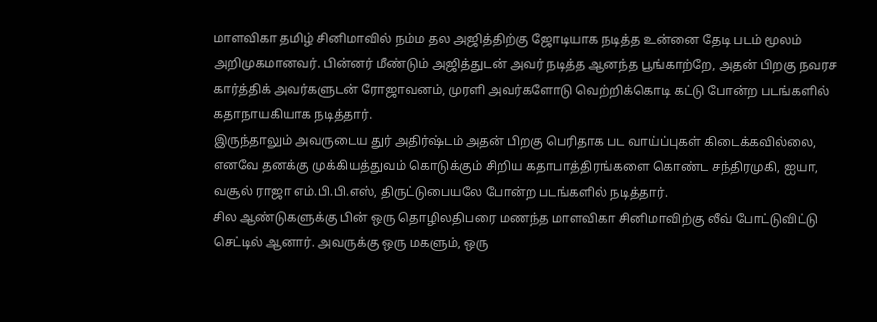மாளவிகா தமிழ் சினிமாவில் நம்ம தல அஜித்திற்கு ஜோடியாக நடித்த உன்னை தேடி படம் மூலம் அறிமுகமானவர். பின்னர் மீண்டும் அஜித்துடன் அவர் நடித்த ஆனந்த பூங்காற்றே, அதன் பிறகு நவரச கார்த்திக் அவர்களுடன் ரோஜாவனம், முரளி அவர்களோடு வெற்றிக்கொடி கட்டு போன்ற படங்களில் கதாநாயகியாக நடித்தார்.
இருந்தாலும் அவருடைய துர் அதிர்ஷ்டம் அதன் பிறகு பெரிதாக பட வாய்ப்புகள் கிடைக்கவில்லை, எனவே தனக்கு முக்கியத்துவம் கொடுக்கும் சிறிய கதாபாத்திரங்களை கொண்ட சந்திரமுகி, ஐயா, வசூல் ராஜா எம்.பி.பி.எஸ், திருட்டுபையலே போன்ற படங்களில் நடித்தார்.
சில ஆண்டுகளுக்கு பின் ஒரு தொழிலதிபரை மணந்த மாளவிகா சினிமாவிற்கு லீவ் போட்டுவிட்டு செட்டில் ஆனார். அவருக்கு ஒரு மகளும், ஒரு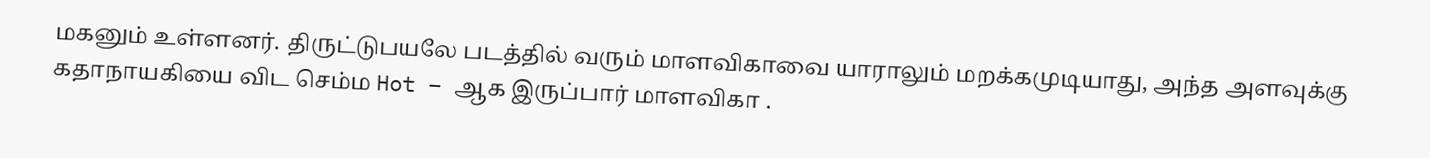மகனும் உள்ளனர். திருட்டுபயலே படத்தில் வரும் மாளவிகாவை யாராலும் மறக்கமுடியாது, அந்த அளவுக்கு கதாநாயகியை விட செம்ம Hot – ஆக இருப்பார் மாளவிகா .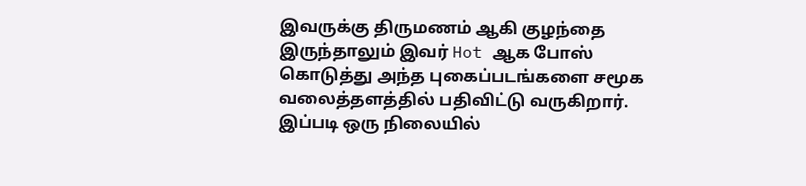இவருக்கு திருமணம் ஆகி குழந்தை இருந்தாலும் இவர் Hot ஆக போஸ் கொடுத்து அந்த புகைப்படங்களை சமூக வலைத்தளத்தில் பதிவிட்டு வருகிறார். இப்படி ஒரு நிலையில்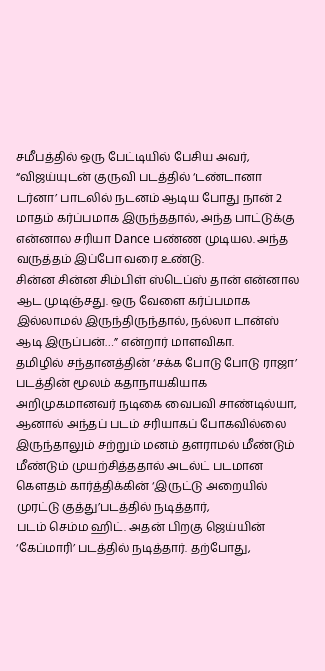சமீபத்தில் ஒரு பேட்டியில் பேசிய அவர், “விஜய்யுடன் குருவி படத்தில் ‘டண்டானா டர்னா’ பாடலில் நடனம் ஆடிய போது நான் 2 மாதம் கர்ப்பமாக இருந்ததால், அந்த பாட்டுக்கு என்னால சரியா Dance பண்ண முடியல. அந்த வருத்தம் இப்போ வரை உண்டு.
சின்ன சின்ன சிம்பிள் ஸ்டெப்ஸ் தான் என்னால ஆட முடிஞ்சது. ஒரு வேளை கர்ப்பமாக இல்லாமல் இருந்திருந்தால், நல்லா டான்ஸ் ஆடி இருப்பன்…” என்றார் மாளவிகா.
தமிழில் சந்தானத்தின் ‘சக்க போடு போடு ராஜா’ படத்தின் மூலம் கதாநாயகியாக அறிமுகமானவர் நடிகை வைபவி சாண்டில்யா, ஆனால் அந்தப் படம் சரியாகப் போகவில்லை இருந்தாலும் சற்றும் மனம் தளராமல் மீண்டும் மீண்டும் முயற்சித்ததால் அடல்ட் படமான கெளதம் கார்த்திக்கின் ‘இருட்டு அறையில் முரட்டு குத்து’படத்தில் நடித்தார்,
படம் செம்ம ஹிட். அதன் பிறகு ஜெய்யின் ‘கேப்மாரி’ படத்தில் நடித்தார். தற்போது,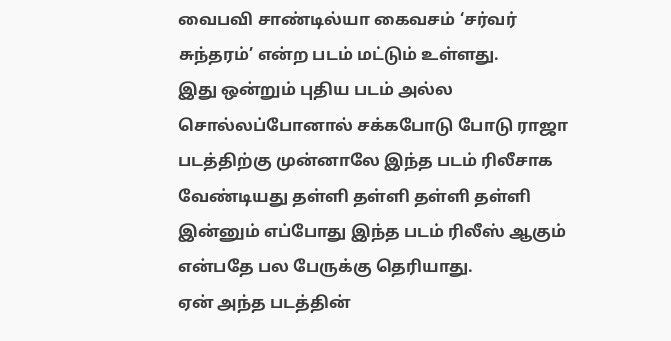வைபவி சாண்டில்யா கைவசம் ‘சர்வர் சுந்தரம்’ என்ற படம் மட்டும் உள்ளது.
இது ஒன்றும் புதிய படம் அல்ல சொல்லப்போனால் சக்கபோடு போடு ராஜா படத்திற்கு முன்னாலே இந்த படம் ரிலீசாக வேண்டியது தள்ளி தள்ளி தள்ளி தள்ளி இன்னும் எப்போது இந்த படம் ரிலீஸ் ஆகும் என்பதே பல பேருக்கு தெரியாது.
ஏன் அந்த படத்தின்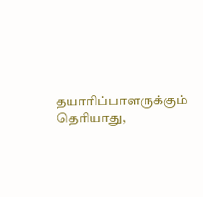தயாரிப்பாளருக்கும் தெரியாது,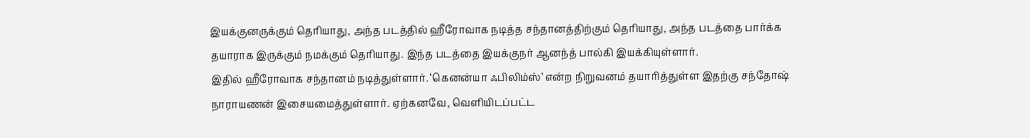இயக்குனருக்கும் தெரியாது, அந்த படத்தில் ஹீரோவாக நடித்த சந்தானத்திற்கும் தெரியாது, அந்த படத்தை பார்க்க தயாராக இருக்கும் நமக்கும் தெரியாது. இந்த படத்தை இயக்குநர் ஆனந்த் பால்கி இயக்கியுள்ளார்.
இதில் ஹீரோவாக சந்தானம் நடித்துள்ளார். ‘கெனன்யா ஃபிலிம்ஸ்’ என்ற நிறுவனம் தயாரித்துள்ள இதற்கு சந்தோஷ் நாராயணன் இசையமைத்துள்ளார். ஏற்கனவே, வெளியிடப்பட்ட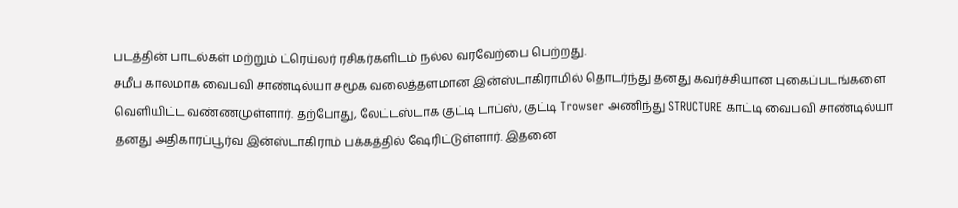படத்தின் பாடல்கள் மற்றும் ட்ரெய்லர் ரசிகர்களிடம் நல்ல வரவேற்பை பெற்றது.
சமீப காலமாக வைபவி சாண்டில்யா சமூக வலைத்தளமான இன்ஸ்டாகிராமில் தொடர்ந்து தனது கவர்ச்சியான புகைப்படங்களை வெளியிட்ட வண்ணமுள்ளார். தற்போது, லேட்டஸ்டாக குட்டி டாப்ஸ், குட்டி Trowser அணிந்து STRUCTURE காட்டி வைபவி சாண்டில்யா தனது அதிகாரப்பூர்வ இன்ஸ்டாகிராம் பக்கத்தில் ஷேரிட்டுள்ளார். இதனை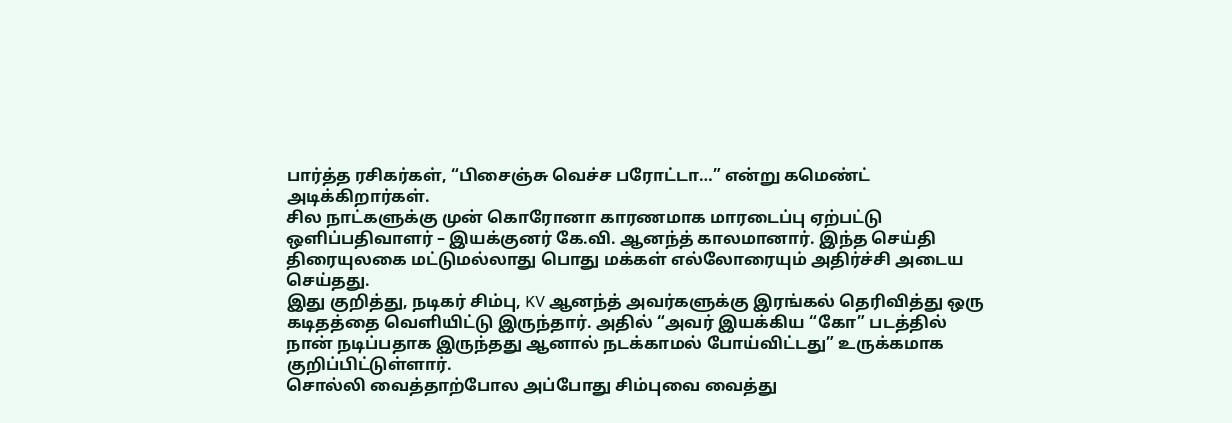பார்த்த ரசிகர்கள், “பிசைஞ்சு வெச்ச பரோட்டா…” என்று கமெண்ட் அடிக்கிறார்கள்.
சில நாட்களுக்கு முன் கொரோனா காரணமாக மாரடைப்பு ஏற்பட்டு ஒளிப்பதிவாளர் – இயக்குனர் கே.வி. ஆனந்த் காலமானார். இந்த செய்தி திரையுலகை மட்டுமல்லாது பொது மக்கள் எல்லோரையும் அதிர்ச்சி அடைய செய்தது.
இது குறித்து, நடிகர் சிம்பு, KV ஆனந்த் அவர்களுக்கு இரங்கல் தெரிவித்து ஒரு கடிதத்தை வெளியிட்டு இருந்தார். அதில் “அவர் இயக்கிய “கோ” படத்தில் நான் நடிப்பதாக இருந்தது ஆனால் நடக்காமல் போய்விட்டது” உருக்கமாக குறிப்பிட்டுள்ளார்.
சொல்லி வைத்தாற்போல அப்போது சிம்புவை வைத்து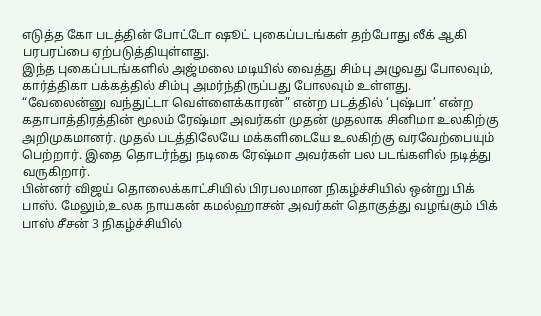எடுத்த கோ படத்தின் போட்டோ ஷூட் புகைப்படங்கள் தற்போது லீக் ஆகி பரபரப்பை ஏற்படுத்தியுள்ளது.
இந்த புகைப்படங்களில் அஜ்மலை மடியில் வைத்து சிம்பு அழுவது போலவும், கார்த்திகா பக்கத்தில் சிம்பு அமர்ந்திருப்பது போலவும் உள்ளது.
“வேலைன்னு வந்துட்டா வெள்ளைக்காரன்” என்ற படத்தில் ‘புஷ்பா’ என்ற கதாபாத்திரத்தின் மூலம் ரேஷ்மா அவர்கள் முதன் முதலாக சினிமா உலகிற்கு அறிமுகமானர். முதல் படத்திலேயே மக்களிடையே உலகிற்கு வரவேற்பையும் பெற்றார். இதை தொடர்ந்து நடிகை ரேஷ்மா அவர்கள் பல படங்களில் நடித்து வருகிறார்.
பின்னர் விஜய் தொலைக்காட்சியில் பிரபலமான நிகழ்ச்சியில் ஒன்று பிக் பாஸ். மேலும்,உலக நாயகன் கமல்ஹாசன் அவர்கள் தொகுத்து வழங்கும் பிக் பாஸ் சீசன் 3 நிகழ்ச்சியில்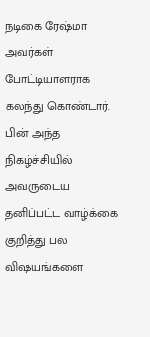நடிகை ரேஷ்மா அவர்கள் போட்டியாளராக கலந்து கொண்டார். பின் அந்த நிகழ்ச்சியில் அவருடைய தனிப்பட்ட வாழ்க்கை குறித்து பல விஷயங்களை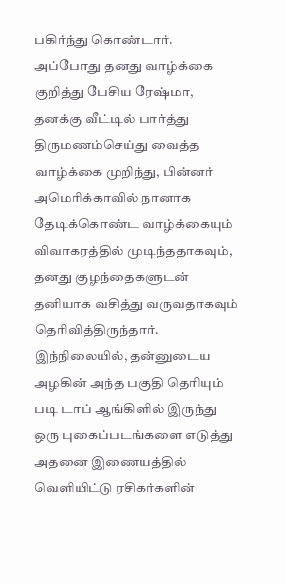பகிர்ந்து கொண்டார்.
அப்போது தனது வாழ்க்கை குறித்து பேசிய ரேஷ்மா, தனக்கு வீட்டில் பார்த்து திருமணம்செய்து வைத்த வாழ்க்கை முறிந்து, பின்னர் அமெரிக்காவில் நானாக தேடிக்கொண்ட வாழ்க்கையும் விவாகரத்தில் முடிந்ததாகவும், தனது குழந்தைகளுடன் தனியாக வசித்து வருவதாகவும் தெரிவித்திருந்தார்.
இந்நிலையில், தன்னுடைய அழகின் அந்த பகுதி தெரியும் படி டாப் ஆங்கிளில் இருந்து ஒரு புகைப்படங்களை எடுத்து அதனை இணையத்தில் வெளியிட்டு ரசிகர்களின்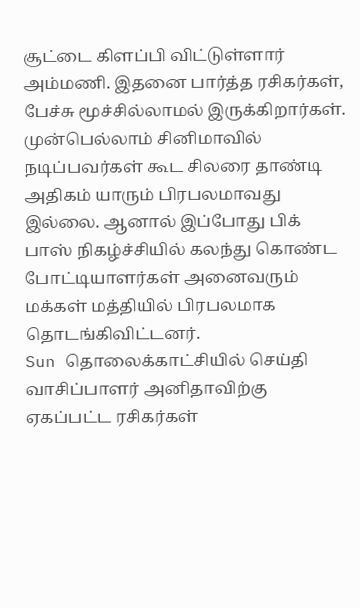சூட்டை கிளப்பி விட்டுள்ளார் அம்மணி. இதனை பார்த்த ரசிகர்கள், பேச்சு மூச்சில்லாமல் இருக்கிறார்கள்.
முன்பெல்லாம் சினிமாவில் நடிப்பவர்கள் கூட சிலரை தாண்டி அதிகம் யாரும் பிரபலமாவது இல்லை. ஆனால் இப்போது பிக் பாஸ் நிகழ்ச்சியில் கலந்து கொண்ட போட்டியாளர்கள் அனைவரும் மக்கள் மத்தியில் பிரபலமாக தொடங்கிவிட்டனர்.
Sun தொலைக்காட்சியில் செய்தி வாசிப்பாளர் அனிதாவிற்கு ஏகப்பட்ட ரசிகர்கள்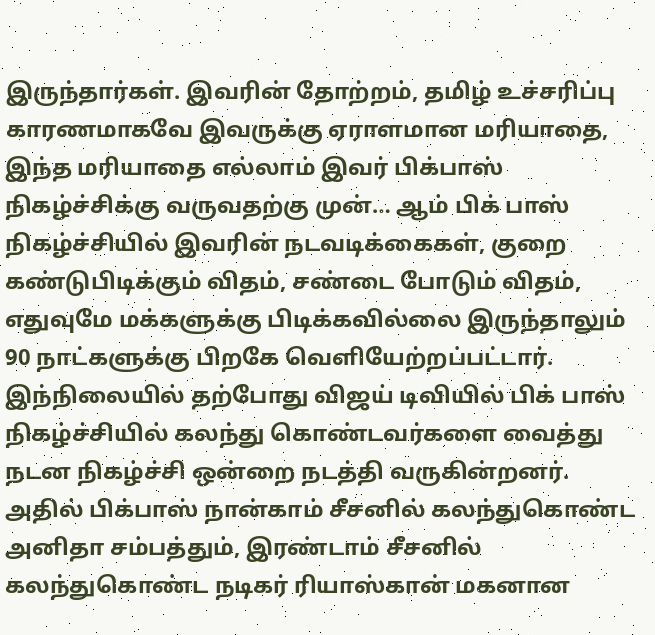இருந்தார்கள். இவரின் தோற்றம், தமிழ் உச்சரிப்பு காரணமாகவே இவருக்கு ஏராளமான மரியாதை,
இந்த மரியாதை எல்லாம் இவர் பிக்பாஸ் நிகழ்ச்சிக்கு வருவதற்கு முன்… ஆம் பிக் பாஸ் நிகழ்ச்சியில் இவரின் நடவடிக்கைகள், குறை கண்டுபிடிக்கும் விதம், சண்டை போடும் விதம், எதுவுமே மக்களுக்கு பிடிக்கவில்லை இருந்தாலும் 90 நாட்களுக்கு பிறகே வெளியேற்றப்பட்டார்.
இந்நிலையில் தற்போது விஜய் டிவியில் பிக் பாஸ் நிகழ்ச்சியில் கலந்து கொண்டவர்களை வைத்து நடன நிகழ்ச்சி ஒன்றை நடத்தி வருகின்றனர். அதில் பிக்பாஸ் நான்காம் சீசனில் கலந்துகொண்ட அனிதா சம்பத்தும், இரண்டாம் சீசனில் கலந்துகொண்ட நடிகர் ரியாஸ்கான் மகனான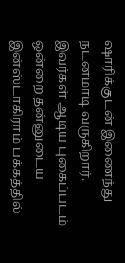ஷாரிக்குடன் இணைந்து நடனமாடி வருகிறார்.
இவர்கள் ஆடிய புகைப்படம் ஒன்றை தன்னுடைய இன்ஸ்டாகிராம் பக்கத்தில்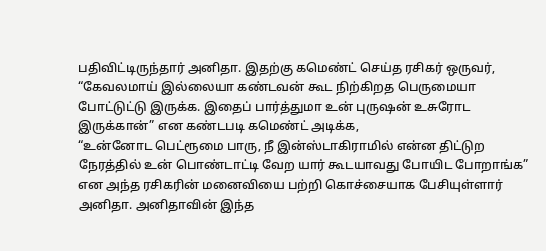பதிவிட்டிருந்தார் அனிதா. இதற்கு கமெண்ட் செய்த ரசிகர் ஒருவர், “கேவலமாய் இல்லையா கண்டவன் கூட நிற்கிறத பெருமையா போட்டுட்டு இருக்க. இதைப் பார்த்துமா உன் புருஷன் உசுரோட இருக்கான்” என கண்டபடி கமெண்ட் அடிக்க,
“உன்னோட பெட்ரூமை பாரு, நீ இன்ஸ்டாகிராமில் என்ன திட்டுற நேரத்தில் உன் பொண்டாட்டி வேற யார் கூடயாவது போயிட போறாங்க” என அந்த ரசிகரின் மனைவியை பற்றி கொச்சையாக பேசியுள்ளார் அனிதா. அனிதாவின் இந்த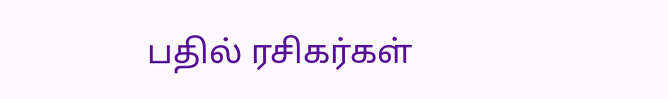பதில் ரசிகர்கள்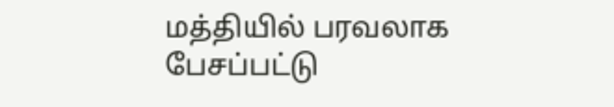மத்தியில் பரவலாக பேசப்பட்டு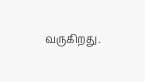வருகிறது.